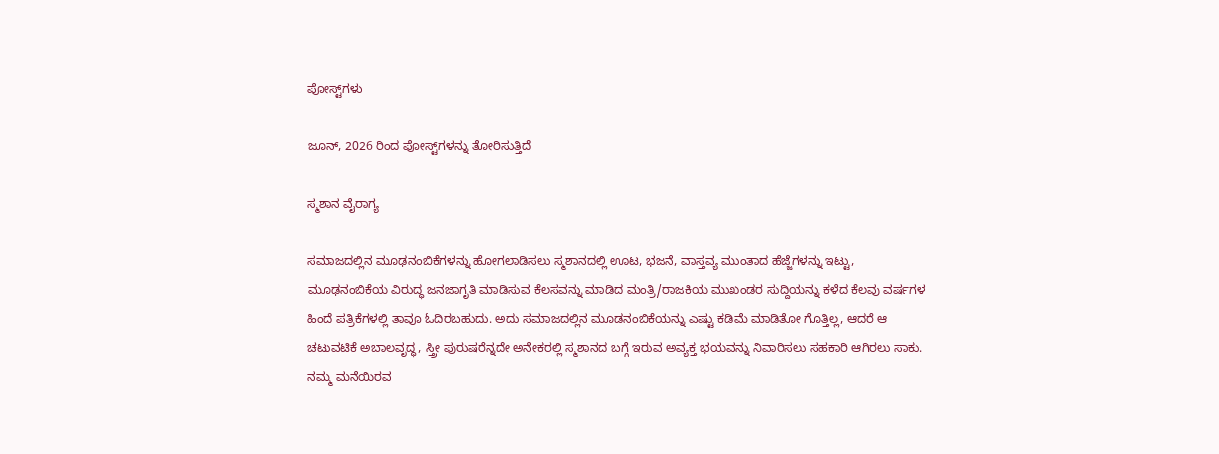ಪೋಸ್ಟ್‌ಗಳು

ಜೂನ್, 2026 ರಿಂದ ಪೋಸ್ಟ್‌ಗಳನ್ನು ತೋರಿಸುತ್ತಿದೆ

ಸ್ಮಶಾನ ವೈರಾಗ್ಯ

ಸಮಾಜದಲ್ಲಿನ ಮೂಢನಂಬಿಕೆಗಳನ್ನು ಹೋಗಲಾಡಿಸಲು ಸ್ಮಶಾನದಲ್ಲಿ ಊಟ, ಭಜನೆ, ವಾಸ್ತವ್ಯ ಮುಂತಾದ ಹೆಜ್ಜೆಗಳನ್ನು ಇಟ್ಟು, ಮೂಢನಂಬಿಕೆಯ ವಿರುದ್ಧ ಜನಜಾಗೃತಿ ಮಾಡಿಸುವ ಕೆಲಸವನ್ನು ಮಾಡಿದ ಮಂತ್ರಿ/ರಾಜಕಿಯ ಮುಖಂಡರ ಸುದ್ದಿಯನ್ನು ಕಳೆದ ಕೆಲವು ವರ್ಷಗಳ ಹಿಂದೆ ಪತ್ರಿಕೆಗಳಲ್ಲಿ ತಾವೂ ಓದಿರಬಹುದು. ಅದು ಸಮಾಜದಲ್ಲಿನ ಮೂಡನಂಬಿಕೆಯನ್ನು ಎಷ್ಟು ಕಡಿಮೆ ಮಾಡಿತೋ ಗೊತ್ತಿಲ್ಲ, ಆದರೆ ಆ ಚಟುವಟಿಕೆ ಅಬಾಲವೃದ್ಧ, ಸ್ತ್ರೀ ಪುರುಷರೆನ್ನದೇ ಅನೇಕರಲ್ಲಿ ಸ್ಮಶಾನದ ಬಗ್ಗೆ ಇರುವ ಅವ್ಯಕ್ತ ಭಯವನ್ನು ನಿವಾರಿಸಲು ಸಹಕಾರಿ ಆಗಿರಲು ಸಾಕು. ನಮ್ಮ ಮನೆಯಿರವ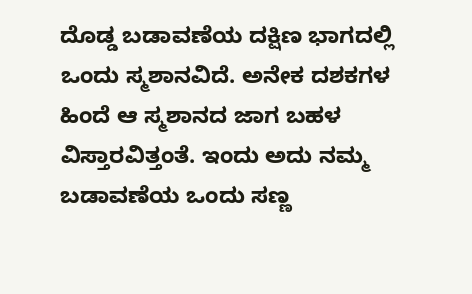ದೊಡ್ಡ ಬಡಾವಣೆಯ ದಕ್ಷಿಣ ಭಾಗದಲ್ಲಿ ಒಂದು ಸ್ಮಶಾನವಿದೆ. ಅನೇಕ ದಶಕಗಳ ಹಿಂದೆ ಆ ಸ್ಮಶಾನದ ಜಾಗ ಬಹಳ ವಿಸ್ತಾರವಿತ್ತಂತೆ. ಇಂದು ಅದು ನಮ್ಮ ಬಡಾವಣೆಯ ಒಂದು ಸಣ್ಣ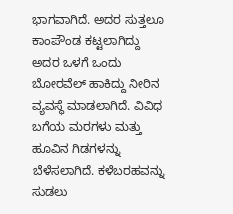ಭಾಗವಾಗಿದೆ. ಅದರ ಸುತ್ತಲೂ ಕಾಂಪೌಂಡ ಕಟ್ಟಲಾಗಿದ್ದು ಅದರ ಒಳಗೆ ಒಂದು ಬೋರವೆಲ್ ಹಾಕಿದ್ದು ನೀರಿನ ವ್ಯವಸ್ಥೆ ಮಾಡಲಾಗಿದೆ. ವಿವಿಧ ಬಗೆಯ ಮರಗಳು ಮತ್ತು ಹೂವಿನ ಗಿಡಗಳನ್ನು ಬೆಳೆಸಲಾಗಿದೆ. ಕಳೆಬರಹವನ್ನು ಸುಡಲು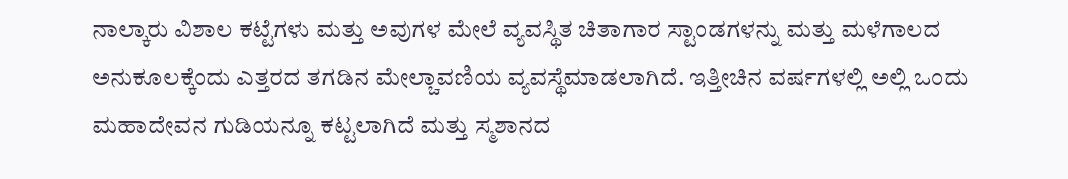ನಾಲ್ಕಾರು ವಿಶಾಲ ಕಟ್ಟೆಗಳು ಮತ್ತು ಅವುಗಳ ಮೇಲೆ ವ್ಯವಸ್ಥಿತ ಚಿತಾಗಾರ ಸ್ಟಾಂಡಗಳನ್ನು ಮತ್ತು ಮಳೆಗಾಲದ ಅನುಕೂಲಕ್ಕೆಂದು ಎತ್ತರದ ತಗಡಿನ ಮೇಲ್ಚಾವಣಿಯ ವ್ಯವಸ್ಥೆಮಾಡಲಾಗಿದೆ. ಇತ್ತೀಚಿನ ವರ್ಷಗಳಲ್ಲಿ ಅಲ್ಲಿ ಒಂದು ಮಹಾದೇವನ ಗುಡಿಯನ್ನೂ ಕಟ್ಟಲಾಗಿದೆ ಮತ್ತು ಸ್ಮಶಾನದ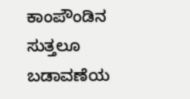ಕಾಂಪೌಂಡಿನ ಸುತ್ತಲೂ ಬಡಾವಣೆಯ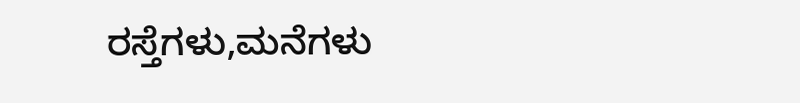ರಸ್ತೆಗಳು,ಮನೆಗಳು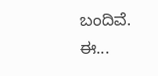ಬಂದಿವೆ. ಈ...